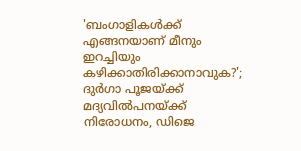'ബംഗാളികള്‍ക്ക് എങ്ങനയാണ് മീനും ഇറച്ചിയും കഴിക്കാതിരിക്കാനാവുക?'; ദുര്‍ഗാ പൂജയ്ക്ക് മദ്യവില്‍പനയ്ക്ക് നിരോധനം, ഡിജെ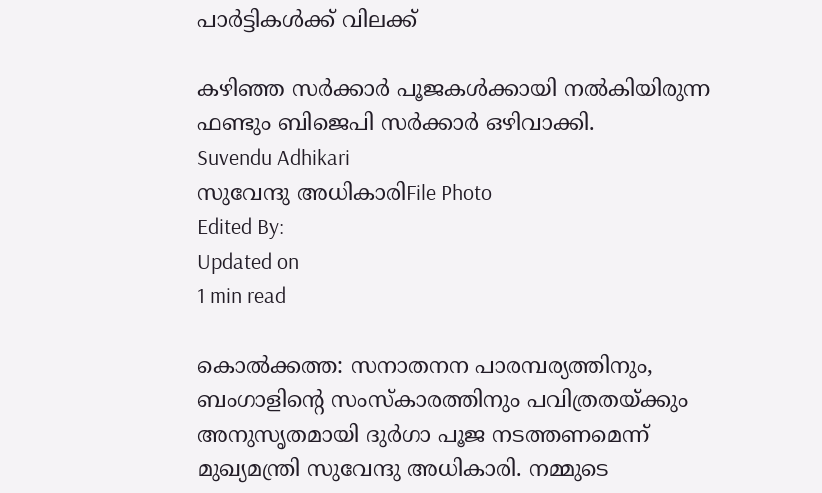പാര്‍ട്ടികള്‍ക്ക് വിലക്ക്

കഴിഞ്ഞ സര്‍ക്കാര്‍ പൂജകള്‍ക്കായി നല്‍കിയിരുന്ന ഫണ്ടും ബിജെപി സര്‍ക്കാര്‍ ഒഴിവാക്കി.
Suvendu Adhikari
സുവേന്ദു അധികാരിFile Photo
Edited By:
Updated on
1 min read

കൊല്‍ക്കത്ത: സനാതനന പാരമ്പര്യത്തിനും, ബംഗാളിന്റെ സംസ്‌കാരത്തിനും പവിത്രതയ്ക്കും അനുസൃതമായി ദുര്‍ഗാ പൂജ നടത്തണമെന്ന് മുഖ്യമന്ത്രി സുവേന്ദു അധികാരി. നമ്മുടെ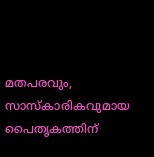മതപരവും, സാസ്‌കാരികവുമായ പൈതൃകത്തിന്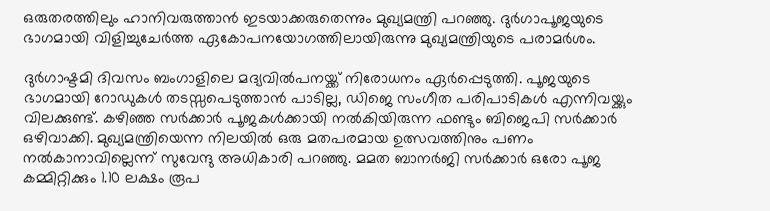ഒരുതരത്തിലും ഹാനിവരുത്താന്‍ ഇടയാക്കരുതെന്നും മുഖ്യമന്ത്രി പറഞ്ഞു. ദുര്‍ഗാപൂജയുടെ ഭാഗമായി വിളിച്ചുചേര്‍ത്ത ഏകോപനയോഗത്തിലായിരുന്നു മുഖ്യമന്ത്രിയുടെ പരാമര്‍ശം.

ദുര്‍ഗാഷ്ടമി ദിവസം ബംഗാളിലെ മദ്യവില്‍പനയ്ക്ക് നിരോധനം ഏര്‍പ്പെടുത്തി. പൂജയുടെ ഭാഗമായി റോഡുകള്‍ തടസ്സപെടുത്താന്‍ പാടില്ല, ഡിജെ സംഗീത പരിപാടികള്‍ എന്നിവയ്ക്കും വിലക്കുണ്ട്. കഴിഞ്ഞ സര്‍ക്കാര്‍ പൂജകള്‍ക്കായി നല്‍കിയിരുന്ന ഫണ്ടും ബിജെപി സര്‍ക്കാര്‍ ഒഴിവാക്കി. മുഖ്യമന്ത്രിയെന്ന നിലയില്‍ ഒരു മതപരമായ ഉത്സവത്തിനും പണം നല്‍കാനാവില്ലെന്ന് സുവേന്ദു അധികാരി പറഞ്ഞു. മമത ബാനര്‍ജി സര്‍ക്കാര്‍ ഒരോ പൂജ കമ്മിറ്റിക്കും 1.10 ലക്ഷം രൂപ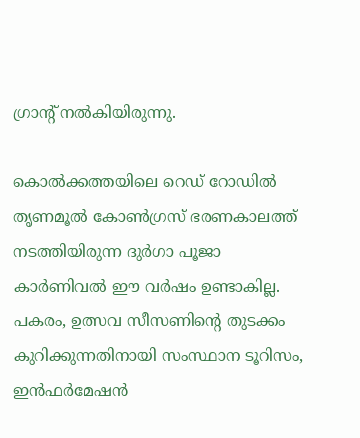ഗ്രാന്റ് നല്‍കിയിരുന്നു.

കൊല്‍ക്കത്തയിലെ റെഡ് റോഡില്‍ തൃണമൂല്‍ കോണ്‍ഗ്രസ് ഭരണകാലത്ത് നടത്തിയിരുന്ന ദുര്‍ഗാ പൂജാ കാര്‍ണിവല്‍ ഈ വര്‍ഷം ഉണ്ടാകില്ല. പകരം, ഉത്സവ സീസണിന്റെ തുടക്കം കുറിക്കുന്നതിനായി സംസ്ഥാന ടൂറിസം, ഇന്‍ഫര്‍മേഷന്‍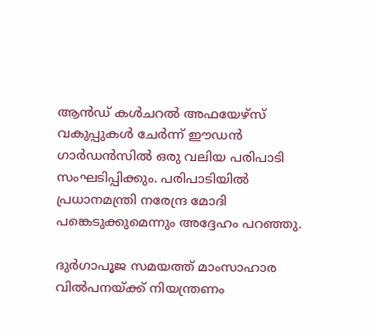ആന്‍ഡ് കള്‍ചറല്‍ അഫയേഴ്‌സ് വകുപ്പുകള്‍ ചേര്‍ന്ന് ഈഡന്‍ ഗാര്‍ഡന്‍സില്‍ ഒരു വലിയ പരിപാടി സംഘടിപ്പിക്കും. പരിപാടിയില്‍ പ്രധാനമന്ത്രി നരേന്ദ്ര മോദി പങ്കെടുക്കുമെന്നും അദ്ദേഹം പറഞ്ഞു.

ദുര്‍ഗാപൂജ സമയത്ത് മാംസാഹാര വില്‍പനയ്ക്ക് നിയന്ത്രണം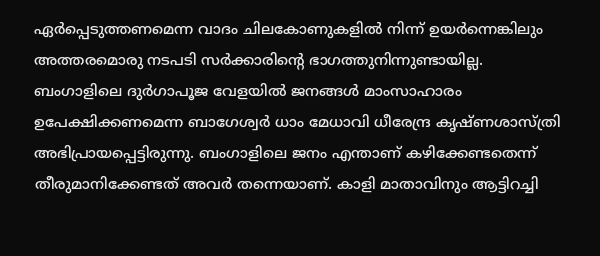ഏര്‍പ്പെടുത്തണമെന്ന വാദം ചിലകോണുകളില്‍ നിന്ന് ഉയര്‍ന്നെങ്കിലും അത്തരമൊരു നടപടി സര്‍ക്കാരിന്റെ ഭാഗത്തുനിന്നുണ്ടായില്ല. ബംഗാളിലെ ദുര്‍ഗാപൂജ വേളയില്‍ ജനങ്ങള്‍ മാംസാഹാരം ഉപേക്ഷിക്കണമെന്ന ബാഗേശ്വര്‍ ധാം മേധാവി ധീരേന്ദ്ര കൃഷ്ണശാസ്ത്രി അഭിപ്രായപ്പെട്ടിരുന്നു. ബംഗാളിലെ ജനം എന്താണ് കഴിക്കേണ്ടതെന്ന് തീരുമാനിക്കേണ്ടത് അവര്‍ തന്നെയാണ്. കാളി മാതാവിനും ആട്ടിറച്ചി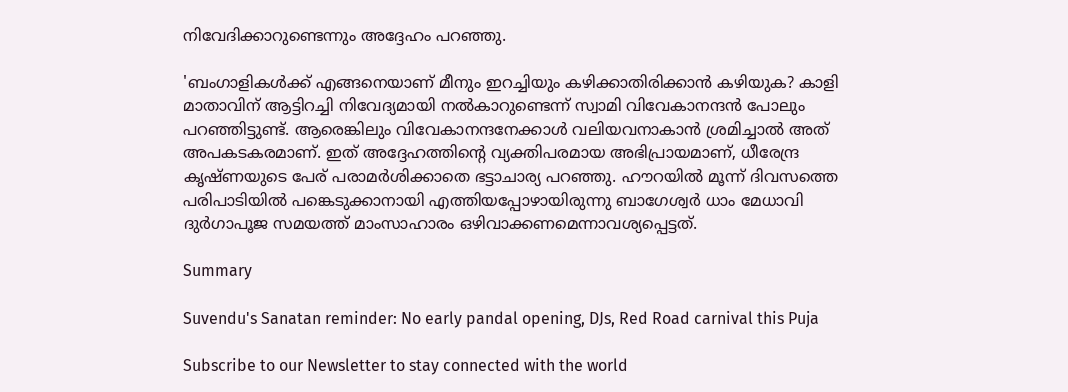നിവേദിക്കാറുണ്ടെന്നും അദ്ദേഹം പറഞ്ഞു.

'ബംഗാളികള്‍ക്ക് എങ്ങനെയാണ് മീനും ഇറച്ചിയും കഴിക്കാതിരിക്കാന്‍ കഴിയുക? കാളി മാതാവിന് ആട്ടിറച്ചി നിവേദ്യമായി നല്‍കാറുണ്ടെന്ന് സ്വാമി വിവേകാനന്ദന്‍ പോലും പറഞ്ഞിട്ടുണ്ട്. ആരെങ്കിലും വിവേകാനന്ദനേക്കാള്‍ വലിയവനാകാന്‍ ശ്രമിച്ചാല്‍ അത് അപകടകരമാണ്. ഇത് അദ്ദേഹത്തിന്റെ വ്യക്തിപരമായ അഭിപ്രായമാണ്, ധീരേന്ദ്ര കൃഷ്ണയുടെ പേര് പരാമര്‍ശിക്കാതെ ഭട്ടാചാര്യ പറഞ്ഞു. ഹൗറയില്‍ മൂന്ന് ദിവസത്തെ പരിപാടിയില്‍ പങ്കെടുക്കാനായി എത്തിയപ്പോഴായിരുന്നു ബാഗേശ്വര്‍ ധാം മേധാവി ദുര്‍ഗാപൂജ സമയത്ത് മാംസാഹാരം ഒഴിവാക്കണമെന്നാവശ്യപ്പെട്ടത്.

Summary

Suvendu's Sanatan reminder: No early pandal opening, DJs, Red Road carnival this Puja

Subscribe to our Newsletter to stay connected with the world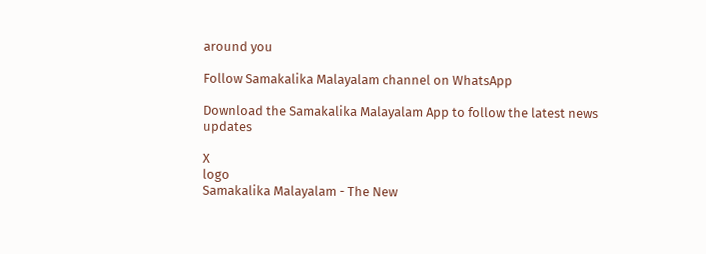around you

Follow Samakalika Malayalam channel on WhatsApp

Download the Samakalika Malayalam App to follow the latest news updates

X
logo
Samakalika Malayalam - The New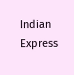Indian Express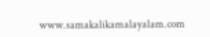www.samakalikamalayalam.com